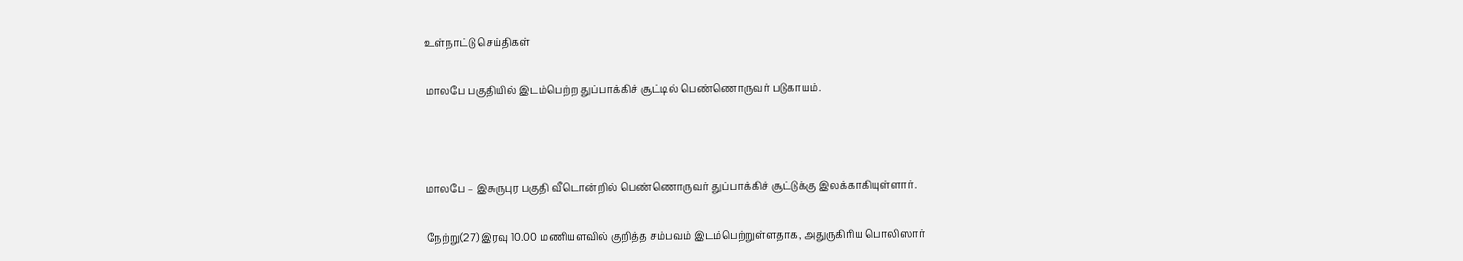உள்நாட்டு செய்திகள்

மாலபே பகுதியில் இடம்பெற்ற துப்பாக்கிச் சூட்டில் பெண்ணொருவர் படுகாயம்.



மாலபே – இசுருபுர பகுதி வீடொன்றில் பெண்ணொருவர் துப்பாக்கிச் சூட்டுக்கு இலக்காகியுள்ளார்.

நேற்று(27) இரவு 10.00 மணியளவில் குறித்த சம்பவம் இடம்பெற்றுள்ளதாக, அதுருகிரிய பொலிஸார்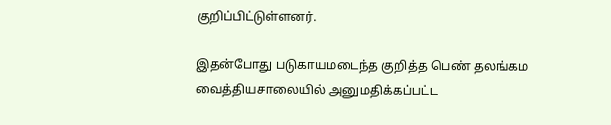குறிப்பிட்டுள்ளனர்.

இதன்போது படுகாயமடைந்த குறித்த பெண் தலங்கம வைத்தியசாலையில் அனுமதிக்கப்பட்ட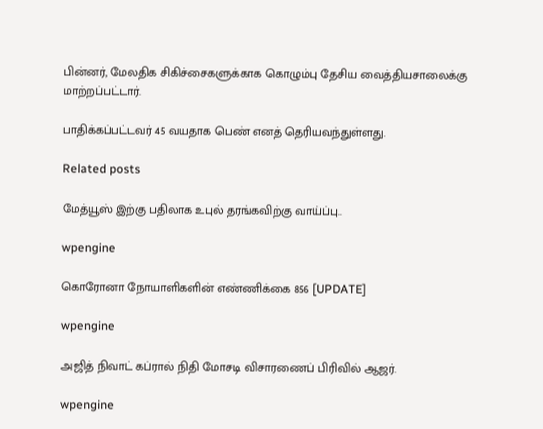பின்னர், மேலதிக சிகிச்சைகளுக்காக கொழும்பு தேசிய வைத்தியசாலைக்கு மாற்றப்பட்டார்.

பாதிக்கப்பட்டவர் 45 வயதாக பெண் எனத் தெரியவந்துள்ளது.

Related posts

மேத்யூஸ் இற்கு பதிலாக உபுல் தரங்கவிற்கு வாய்ப்பு..

wpengine

கொரோனா நோயாளிகளின் எண்ணிக்கை 856 [UPDATE]

wpengine

அஜித் நிவாட் கப்ரால் நிதி மோசடி விசாரணைப் பிரிவில் ஆஜர்.

wpengine